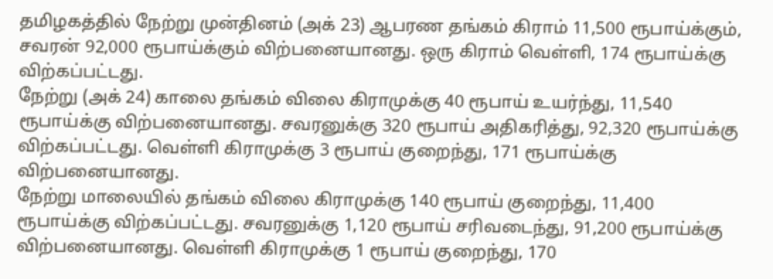தமிழகத்தில் நேற்று முன்தினம் (அக் 23) ஆபரண தங்கம் கிராம் 11,500 ரூபாய்க்கும், சவரன் 92,000 ரூபாய்க்கும் விற்பனையானது. ஒரு கிராம் வெள்ளி, 174 ரூபாய்க்கு விற்கப்பட்டது.
நேற்று (அக் 24) காலை தங்கம் விலை கிராமுக்கு 40 ரூபாய் உயர்ந்து, 11,540 ரூபாய்க்கு விற்பனையானது. சவரனுக்கு 320 ரூபாய் அதிகரித்து, 92,320 ரூபாய்க்கு விற்கப்பட்டது. வெள்ளி கிராமுக்கு 3 ரூபாய் குறைந்து, 171 ரூபாய்க்கு விற்பனையானது.
நேற்று மாலையில் தங்கம் விலை கிராமுக்கு 140 ரூபாய் குறைந்து, 11,400 ரூபாய்க்கு விற்கப்பட்டது. சவரனுக்கு 1,120 ரூபாய் சரிவடைந்து, 91,200 ரூபாய்க்கு விற்பனையானது. வெள்ளி கிராமுக்கு 1 ரூபாய் குறைந்து, 170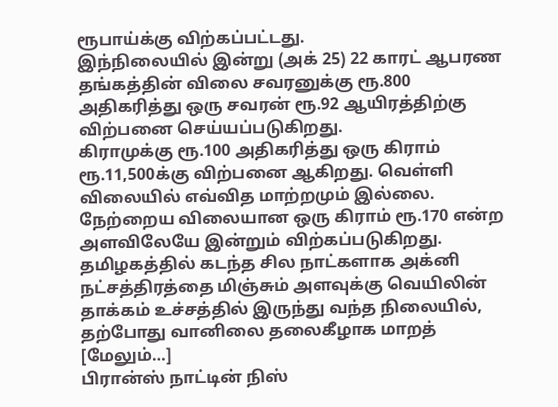ரூபாய்க்கு விற்கப்பட்டது.
இந்நிலையில் இன்று (அக் 25) 22 காரட் ஆபரண தங்கத்தின் விலை சவரனுக்கு ரூ.800 அதிகரித்து ஒரு சவரன் ரூ.92 ஆயிரத்திற்கு விற்பனை செய்யப்படுகிறது.
கிராமுக்கு ரூ.100 அதிகரித்து ஒரு கிராம் ரூ.11,500க்கு விற்பனை ஆகிறது. வெள்ளி விலையில் எவ்வித மாற்றமும் இல்லை. நேற்றைய விலையான ஒரு கிராம் ரூ.170 என்ற அளவிலேயே இன்றும் விற்கப்படுகிறது.
தமிழகத்தில் கடந்த சில நாட்களாக அக்னி நட்சத்திரத்தை மிஞ்சும் அளவுக்கு வெயிலின் தாக்கம் உச்சத்தில் இருந்து வந்த நிலையில், தற்போது வானிலை தலைகீழாக மாறத் [மேலும்…]
பிரான்ஸ் நாட்டின் நிஸ்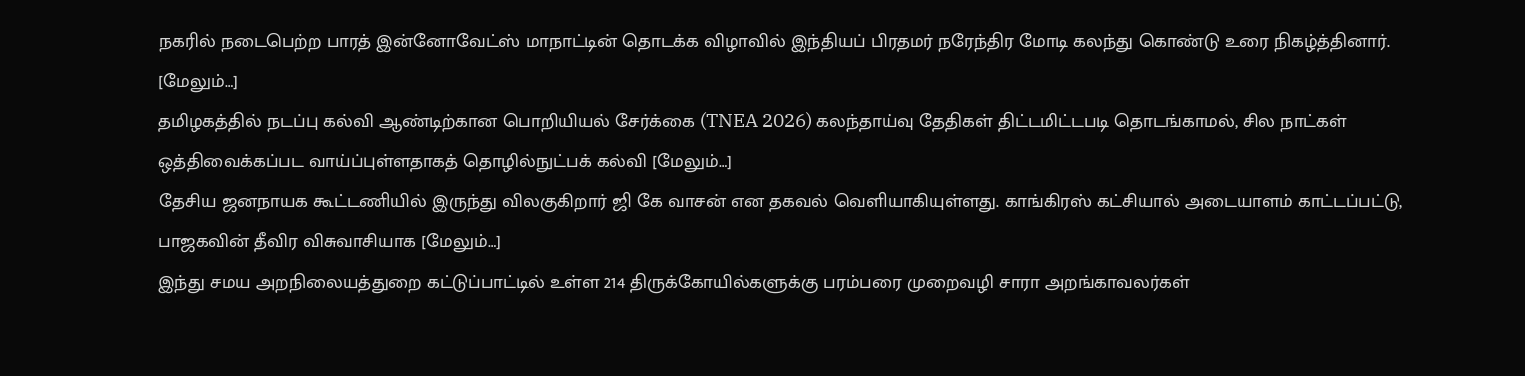நகரில் நடைபெற்ற பாரத் இன்னோவேட்ஸ் மாநாட்டின் தொடக்க விழாவில் இந்தியப் பிரதமர் நரேந்திர மோடி கலந்து கொண்டு உரை நிகழ்த்தினார். [மேலும்…]
தமிழகத்தில் நடப்பு கல்வி ஆண்டிற்கான பொறியியல் சேர்க்கை (TNEA 2026) கலந்தாய்வு தேதிகள் திட்டமிட்டபடி தொடங்காமல், சில நாட்கள் ஒத்திவைக்கப்பட வாய்ப்புள்ளதாகத் தொழில்நுட்பக் கல்வி [மேலும்…]
தேசிய ஜனநாயக கூட்டணியில் இருந்து விலகுகிறார் ஜி கே வாசன் என தகவல் வெளியாகியுள்ளது. காங்கிரஸ் கட்சியால் அடையாளம் காட்டப்பட்டு, பாஜகவின் தீவிர விசுவாசியாக [மேலும்…]
இந்து சமய அறநிலையத்துறை கட்டுப்பாட்டில் உள்ள 214 திருக்கோயில்களுக்கு பரம்பரை முறைவழி சாரா அறங்காவலர்கள்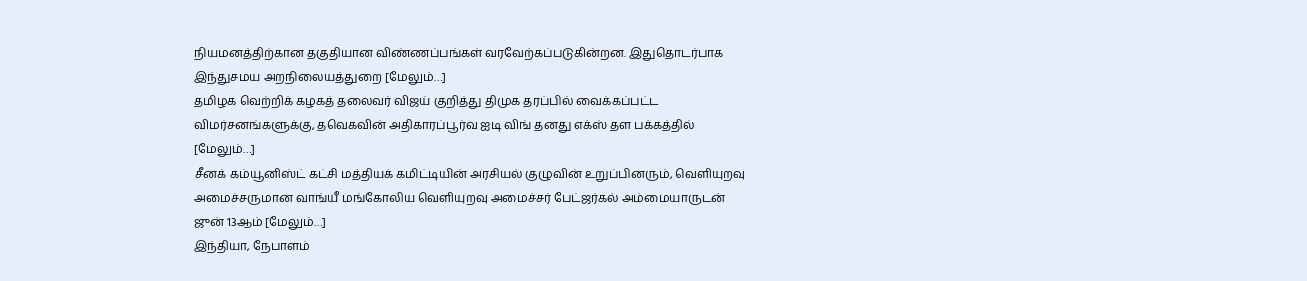நியமனத்திற்கான தகுதியான விண்ணப்பங்கள் வரவேற்கப்படுகின்றன. இதுதொடர்பாக இந்துசமய அறநிலையத்துறை [மேலும்…]
தமிழக வெற்றிக் கழகத் தலைவர் விஜய் குறித்து திமுக தரப்பில் வைக்கப்பட்ட விமர்சனங்களுக்கு, தவெகவின் அதிகாரப்பூர்வ ஐடி விங் தனது எக்ஸ் தள பக்கத்தில் [மேலும்…]
சீனக் கம்யூனிஸ்ட் கட்சி மத்தியக் கமிட்டியின் அரசியல் குழுவின் உறுப்பினரும், வெளியுறவு அமைச்சருமான வாங்யீ மங்கோலிய வெளியுறவு அமைச்சர் பேட்ஜர்கல் அம்மையாருடன் ஜுன் 13ஆம் [மேலும்…]
இந்தியா, நேபாளம்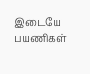இடையே பயணிகள்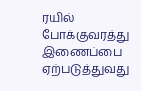ரயில் போக்குவரத்து இணைப்பை ஏற்படுத்துவது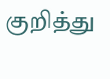குறித்து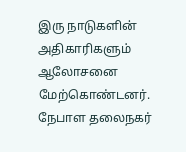இரு நாடுகளின் அதிகாரிகளும் ஆலோசனை மேற்கொண்டனர். நேபாள தலைநகர்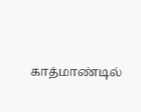காத்மாண்டில்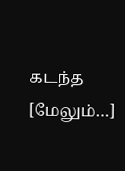கடந்த [மேலும்…]